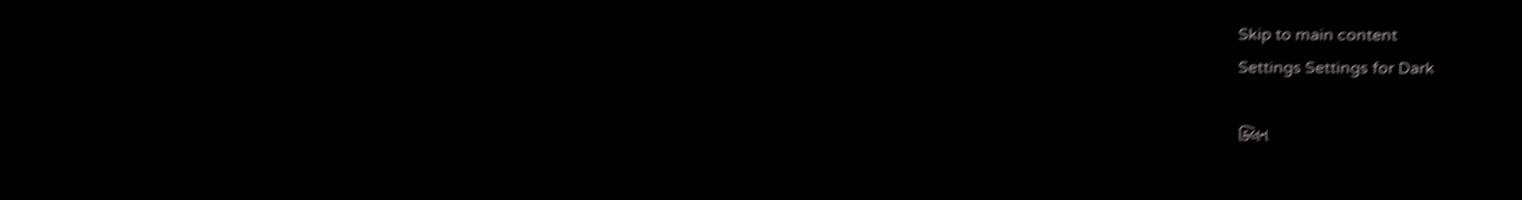Skip to main content
Settings Settings for Dark

ક્લિન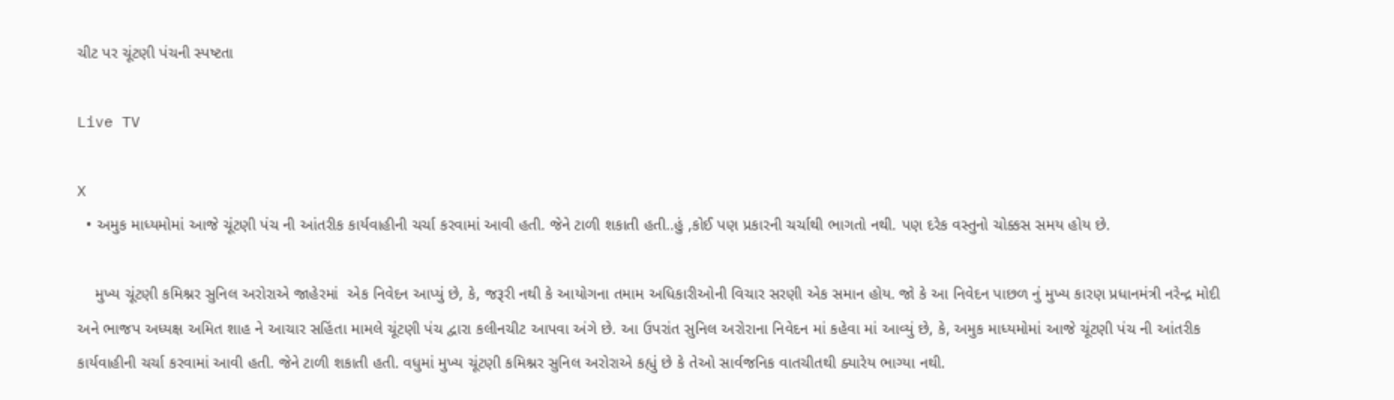ચીટ પર ચૂંટણી પંચની સ્પષ્ટતા

Live TV

X
  • અમુક માધ્યમોમાં આજે ચૂંટણી પંચ ની આંતરીક કાર્યવાહીની ચર્ચા કરવામાં આવી હતી. જેને ટાળી શકાતી હતી..હું ,કોઈ પણ પ્રકારની ચર્ચાથી ભાગતો નથી. પણ દરેક વસ્તુનો ચોક્કસ સમય હોય છે.

    મુખ્ય ચૂંટણી કમિશ્નર સુનિલ અરોરાએ જાહેરમાં  એક નિવેદન આપ્યું છે, કે, જરૂરી નથી કે આયોગના તમામ અધિકારીઓની વિચાર સરણી એક સમાન હોય. જો કે આ નિવેદન પાછળ નું મુખ્ય કારણ પ્રધાનમંત્રી નરેન્દ્ર મોદી અને ભાજપ અધ્યક્ષ અમિત શાહ ને આચાર સહિંતા મામલે ચૂંટણી પંચ દ્વારા કલીનચીટ આપવા અંગે છે. આ ઉપરાંત સુનિલ અરોરાના નિવેદન માં કહેવા માં આવ્યું છે, કે, અમુક માધ્યમોમાં આજે ચૂંટણી પંચ ની આંતરીક કાર્યવાહીની ચર્ચા કરવામાં આવી હતી. જેને ટાળી શકાતી હતી. વધુમાં મુખ્ય ચૂંટણી કમિશ્નર સુનિલ અરોરાએ કહ્યું છે કે તેઓ સાર્વજનિક વાતચીતથી ક્યારેય ભાગ્યા નથી.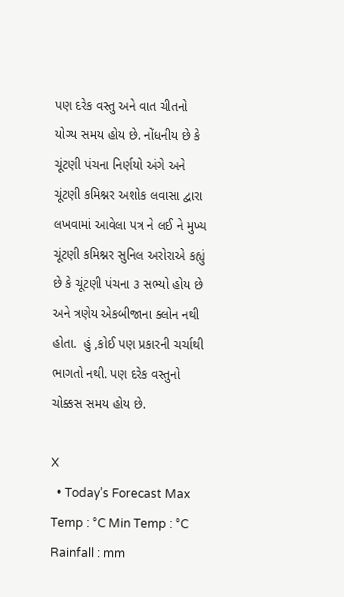પણ દરેક વસ્તુ અને વાત ચીતનો યોગ્ય સમય હોય છે. નોંધનીય છે કે ચૂંટણી પંચના નિર્ણયો અંગે અને ચૂંટણી કમિશ્નર અશોક લવાસા દ્વારા લખવામાં આવેલા પત્ર ને લઈ ને મુખ્ય ચૂંટણી કમિશ્નર સુનિલ અરોરાએ કહ્યું છે કે ચૂંટણી પંચના ૩ સભ્યો હોય છે અને ત્રણેય એકબીજાના ક્લોન નથી હોતા.  હું ,કોઈ પણ પ્રકારની ચર્ચાથી ભાગતો નથી. પણ દરેક વસ્તુનો ચોક્કસ સમય હોય છે.

X
  • Today’s Forecast Max Temp : °C Min Temp : °C Rainfall : mm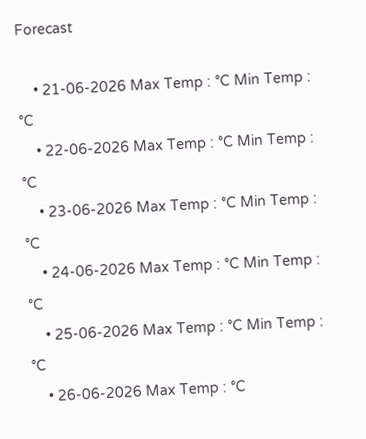Forecast

    • 21-06-2026 Max Temp : °C Min Temp : °C
    • 22-06-2026 Max Temp : °C Min Temp : °C
    • 23-06-2026 Max Temp : °C Min Temp : °C
    • 24-06-2026 Max Temp : °C Min Temp : °C
    • 25-06-2026 Max Temp : °C Min Temp : °C
    • 26-06-2026 Max Temp : °C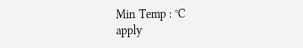Min Temp : °C
apply